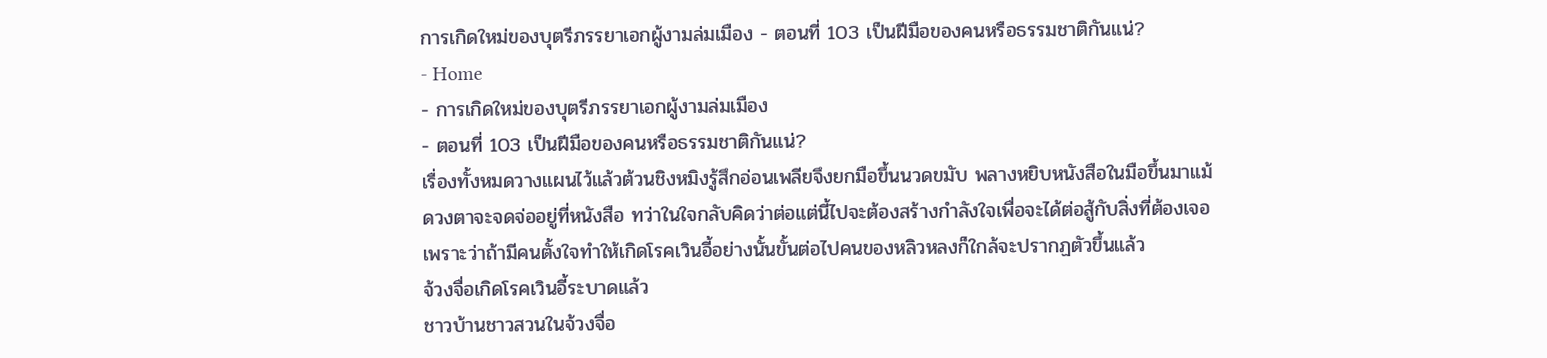การเกิดใหม่ของบุตรีภรรยาเอกผู้งามล่มเมือง - ตอนที่ 103 เป็นฝีมือของคนหรือธรรมชาติกันแน่?
- Home
- การเกิดใหม่ของบุตรีภรรยาเอกผู้งามล่มเมือง
- ตอนที่ 103 เป็นฝีมือของคนหรือธรรมชาติกันแน่?
เรื่องทั้งหมดวางแผนไว้แล้วต้วนชิงหมิงรู้สึกอ่อนเพลียจึงยกมือขึ้นนวดขมับ พลางหยิบหนังสือในมือขึ้นมาแม้
ดวงตาจะจดจ่ออยู่ที่หนังสือ ทว่าในใจกลับคิดว่าต่อแต่นี้ไปจะต้องสร้างกำลังใจเพื่อจะได้ต่อสู้กับสิ่งที่ต้องเจอ
เพราะว่าถ้ามีคนตั้งใจทำให้เกิดโรคเวินอี้อย่างนั้นขั้นต่อไปคนของหลิวหลงก็ใกล้จะปรากฏตัวขึ้นแล้ว
จ้วงจื่อเกิดโรคเวินอี้ระบาดแล้ว
ชาวบ้านชาวสวนในจ้วงจื่อ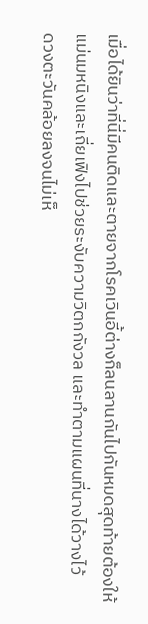เมื่อได้ยินว่าที่นี่มีคนติดและตายจากโรคเวินอี้ต่างก็ลนลานกันไปกันหมดสุดท้ายต้องให้
แม่นมหนิงและเถี่ยเฟิงไปช่วยระงับความวิตกกังวล และทำตามแผนที่นางได้วางไว้
ดวงตะวันคล้อยลงจนไม่เห็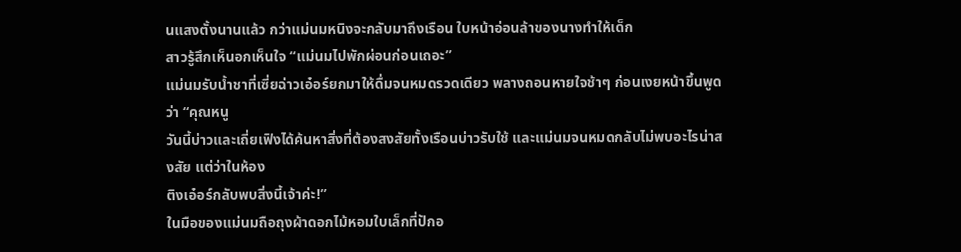นแสงตั้งนานแล้ว กว่าแม่นมหนิงจะกลับมาถึงเรือน ใบหน้าอ่อนล้าของนางทำให้เด็ก
สาวรู้สึกเห็นอกเห็นใจ “แม่นมไปพักผ่อนก่อนเถอะ”
แม่นมรับนํ้าชาที่เซี่ยฉ่าวเอ๋อร์ยกมาให้ดื่มจนหมดรวดเดียว พลางถอนหายใจช้าๆ ก่อนเงยหน้าขึ้นพูดว่า “คุณหนู
วันนี้บ่าวและเถี่ยเฟิงได้ค้นหาสิ่งที่ต้องสงสัยทั้งเรือนบ่าวรับใช้ และแม่นมจนหมดกลับไม่พบอะไรน่าสงสัย แต่ว่าในห้อง
ติงเอ๋อร์กลับพบสิ่งนี้เจ้าค่ะ!”
ในมือของแม่นมถือถุงผ้าดอกไม้หอมใบเล็กที่ปักอ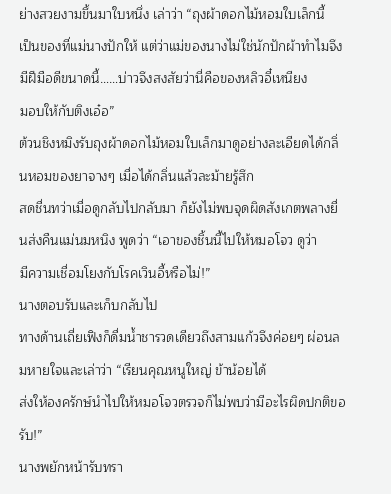ย่างสวยงามขึ้นมาใบหนึ่ง เล่าว่า “ถุงผ้าดอกไม้หอมใบเล็กนี้
เป็นของที่แม่นางปักให้ แต่ว่าแม่ของนางไม่ใช่นักปักผ้าทำไมจึงมีฝีมือดีขนาดนี้……บ่าวจึงสงสัยว่านี่คือของหลิวอี๋เหนียง
มอบให้กับติงเอ๋อ”
ต้วนชิงหมิงรับถุงผ้าดอกไม้หอมใบเล็กมาดูอย่างละเอียดได้กลิ่นหอมของยาจางๆ เมื่อได้กลิ่นแล้วละม้ายรู้สึก
สดชื่นทว่าเมื่อดูกลับไปกลับมา ก็ยังไม่พบจุดผิดสังเกตพลางยื่นส่งคืนแม่นมหนิง พูดว่า “เอาของชิ้นนี้ไปให้หมอโจว ดูว่า
มีความเชื่อมโยงกับโรคเวินอี้หรือไม่!”
นางตอบรับและเก็บกลับไป
ทางด้านเถี่ยเฟิงก็ดื่มนํ้าชารวดเดียวถึงสามแก้วจึงค่อยๆ ผ่อนลมหายใจและเล่าว่า “เรียนคุณหนูใหญ่ ข้าน้อยได้
ส่งให้องครักษ์นำไปให้หมอโจวตรวจก็ไม่พบว่ามีอะไรผิดปกติขอรับ!”
นางพยักหน้ารับทรา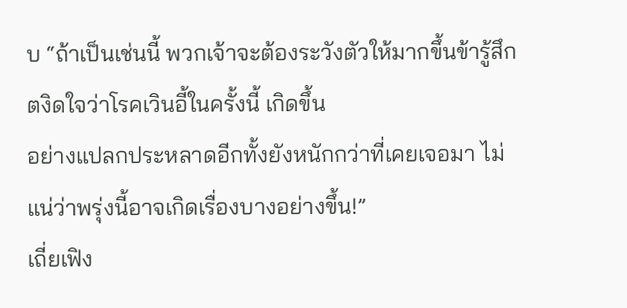บ “ถ้าเป็นเช่นนี้ พวกเจ้าจะต้องระวังตัวให้มากขึ้นข้ารู้สึกตงิดใจว่าโรคเวินอี้ในครั้งนี้ เกิดขึ้น
อย่างแปลกประหลาดอีกทั้งยังหนักกว่าที่เคยเจอมา ไม่แน่ว่าพรุ่งนี้อาจเกิดเรื่องบางอย่างขึ้น!”
เถี่ยเฟิง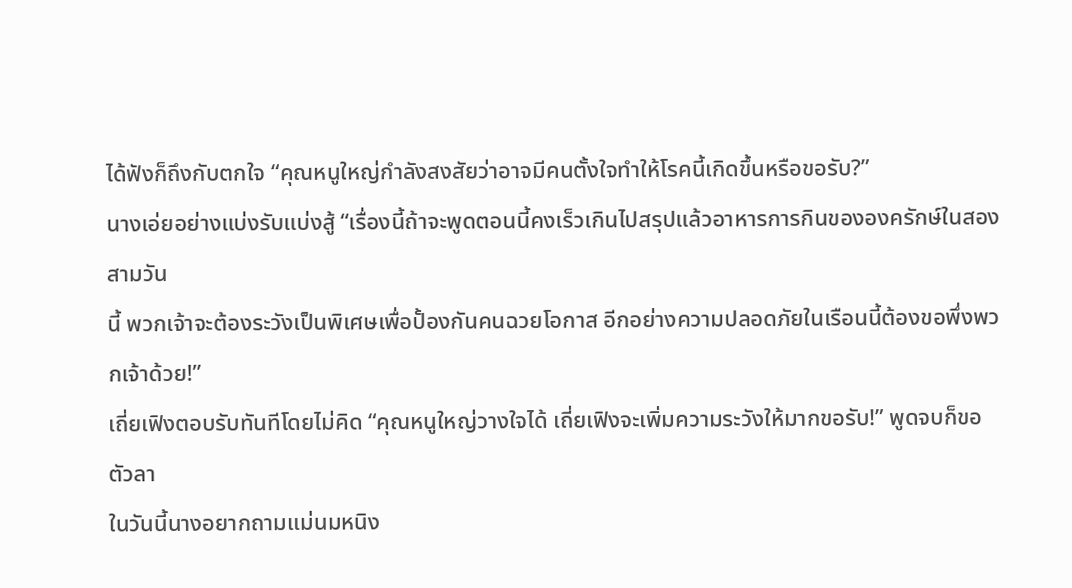ได้ฟังก็ถึงกับตกใจ “คุณหนูใหญ่กำลังสงสัยว่าอาจมีคนตั้งใจทำให้โรคนี้เกิดขึ้นหรือขอรับ?”
นางเอ่ยอย่างแบ่งรับแบ่งสู้ “เรื่องนี้ถ้าจะพูดตอนนี้คงเร็วเกินไปสรุปแล้วอาหารการกินขององครักษ์ในสองสามวัน
นี้ พวกเจ้าจะต้องระวังเป็นพิเศษเพื่อปั้องกันคนฉวยโอกาส อีกอย่างความปลอดภัยในเรือนนี้ต้องขอพึ่งพวกเจ้าด้วย!”
เถี่ยเฟิงตอบรับทันทีโดยไม่คิด “คุณหนูใหญ่วางใจได้ เถี่ยเฟิงจะเพิ่มความระวังให้มากขอรับ!” พูดจบก็ขอตัวลา
ในวันนี้นางอยากถามแม่นมหนิง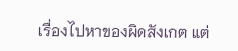เรื่องไปหาของผิดสังเกต แต่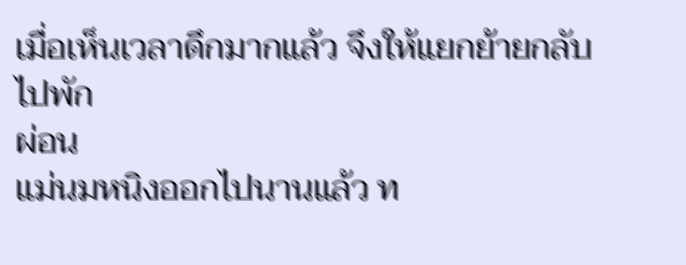เมื่อเห็นเวลาดึกมากแล้ว จึงให้แยกย้ายกลับไปพัก
ผ่อน
แม่นมหนิงออกไปนานแล้ว ท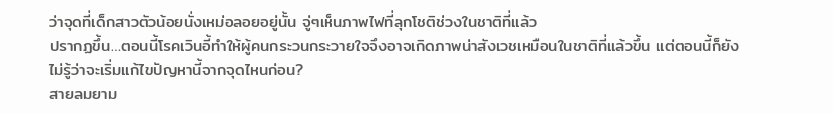ว่าจุดที่เด็กสาวตัวน้อยนั่งเหม่อลอยอยู่นั้น จู่ๆเห็นภาพไฟที่ลุกโชติช่วงในชาติที่แล้ว
ปรากฏขึ้น…ตอนนี้โรคเวินอี้ทำให้ผู้คนกระวนกระวายใจจึงอาจเกิดภาพน่าสังเวชเหมือนในชาติที่แล้วขึ้น แต่ตอนนี้ก็ยัง
ไม่รู้ว่าจะเริ่มแก้ไขปัญหานี้จากจุดไหนก่อน?
สายลมยาม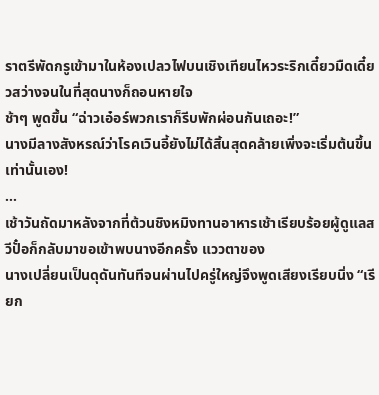ราตรีพัดกรูเข้ามาในห้องเปลวไฟบนเชิงเทียนไหวระริกเดี๋ยวมืดเดี๋ยวสว่างจนในที่สุดนางก็ถอนหายใจ
ช้าๆ พูดขึ้น “ฉ่าวเอ๋อร์พวกเราก็รีบพักผ่อนกันเถอะ!”
นางมีลางสังหรณ์ว่าโรคเวินอี้ยังไม่ได้สิ้นสุดคล้ายเพิ่งจะเริ่มต้นขึ้นเท่านั้นเอง!
…
เช้าวันถัดมาหลังจากที่ต้วนชิงหมิงทานอาหารเช้าเรียบร้อยผู้ดูแลสวีปั๋อก็กลับมาขอเข้าพบนางอีกครั้ง แววตาของ
นางเปลี่ยนเป็นดุดันทันทีจนผ่านไปครู่ใหญ่จึงพูดเสียงเรียบนิ่ง “เรียก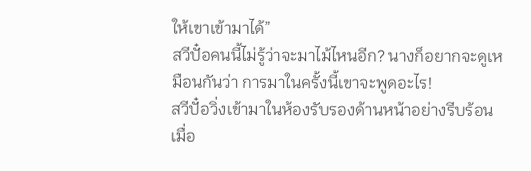ให้เขาเข้ามาได้”
สวีปั๋อคนนี้ไม่รู้ว่าจะมาไม้ไหนอีก? นางก็อยากจะดูเหมือนกันว่า การมาในครั้งนี้เขาจะพูดอะไร!
สวีปั๋อวิ่งเข้ามาในห้องรับรองด้านหน้าอย่างรีบร้อนเมื่อ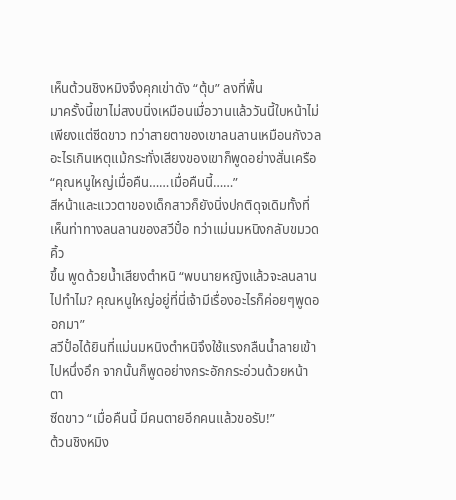เห็นต้วนชิงหมิงจึงคุกเข่าดัง “ตุ้บ” ลงที่พื้น
มาครั้งนี้เขาไม่สงบนิ่งเหมือนเมื่อวานแล้ววันนี้ใบหน้าไม่เพียงแต่ซีดขาว ทว่าสายตาของเขาลนลานเหมือนกังวล
อะไรเกินเหตุแม้กระทั่งเสียงของเขาก็พูดอย่างสั่นเครือ “คุณหนูใหญ่เมื่อคืน……เมื่อคืนนี้……”
สีหน้าและแววตาของเด็กสาวก็ยังนิ่งปกติดุจเดิมทั้งที่เห็นท่าทางลนลานของสวีปั๋อ ทว่าแม่นมหนิงกลับขมวดคิ้ว
ขึ้น พูดด้วยนํ้าเสียงตำหนิ “พบนายหญิงแล้วจะลนลานไปทำไม? คุณหนูใหญ่อยู่ที่นี่เจ้ามีเรื่องอะไรก็ค่อยๆพูดออกมา”
สวีปั๋อได้ยินที่แม่นมหนิงตำหนิจึงใช้แรงกลืนนํ้าลายเข้าไปหนึ่งอึก จากนั้นก็พูดอย่างกระอักกระอ่วนด้วยหน้าตา
ซีดขาว “เมื่อคืนนี้ มีคนตายอีกคนแล้วขอรับ!”
ต้วนชิงหมิง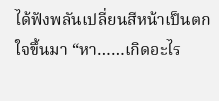ได้ฟังพลันเปลี่ยนสีหน้าเป็นตกใจขึ้นมา “หา……เกิดอะไร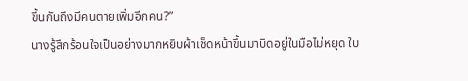ขึ้นกันถึงมีคนตายเพิ่มอีกคน?”
นางรู้สึกร้อนใจเป็นอย่างมากหยิบผ้าเช็ดหน้าขึ้นมาบิดอยู่ในมือไม่หยุด ใบ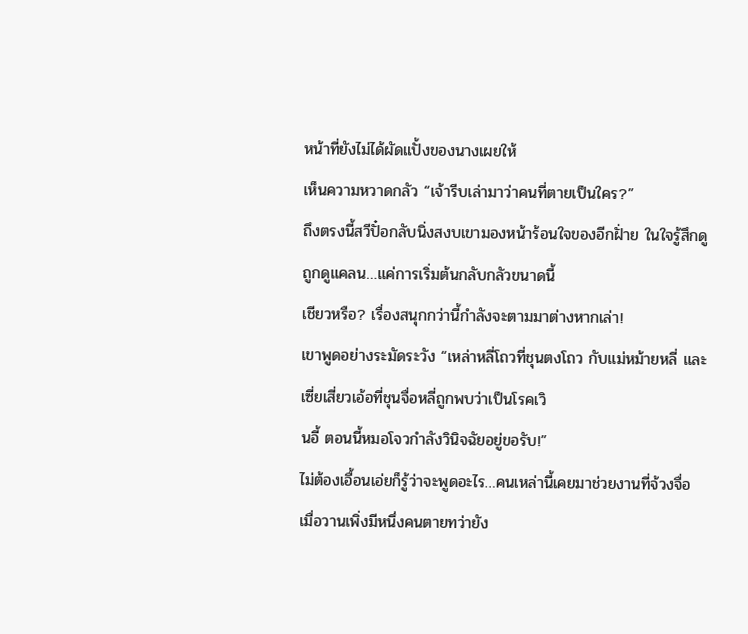หน้าที่ยังไม่ได้ผัดแปั้งของนางเผยให้
เห็นความหวาดกลัว “เจ้ารีบเล่ามาว่าคนที่ตายเป็นใคร?”
ถึงตรงนี้สวีปั๋อกลับนิ่งสงบเขามองหน้าร้อนใจของอีกฝั่าย ในใจรู้สึกดูถูกดูแคลน…แค่การเริ่มต้นกลับกลัวขนาดนี้
เชียวหรือ? เรื่องสนุกกว่านี้กำลังจะตามมาต่างหากเล่า!
เขาพูดอย่างระมัดระวัง “เหล่าหลี่โถวที่ชุนตงโถว กับแม่หม้ายหลี่ และเซี่ยเสี่ยวเอ้อที่ชุนจื่อหลี่ถูกพบว่าเป็นโรคเวิ
นอี้ ตอนนี้หมอโจวกำลังวินิจฉัยอยู่ขอรับ!”
ไม่ต้องเอื้อนเอ่ยก็รู้ว่าจะพูดอะไร…คนเหล่านี้เคยมาช่วยงานที่จ้วงจื่อ เมื่อวานเพิ่งมีหนึ่งคนตายทว่ายัง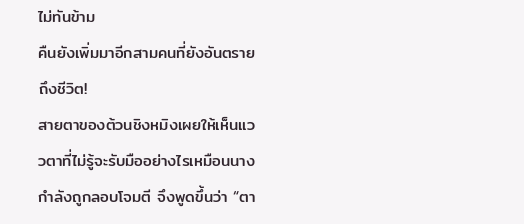ไม่ทันข้าม
คืนยังเพิ่มมาอีกสามคนที่ยังอันตรายถึงชีวิต!
สายตาของต้วนชิงหมิงเผยให้เห็นแววตาที่ไม่รู้จะรับมืออย่างไรเหมือนนางกำลังถูกลอบโจมตี จึงพูดขึ้นว่า “ตา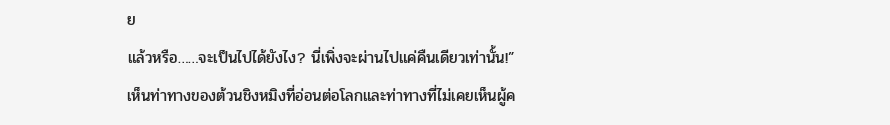ย
แล้วหรือ……จะเป็นไปได้ยังไง? นี่เพิ่งจะผ่านไปแค่คืนเดียวเท่านั้น!”
เห็นท่าทางของต้วนชิงหมิงที่อ่อนต่อโลกและท่าทางที่ไม่เคยเห็นผู้ค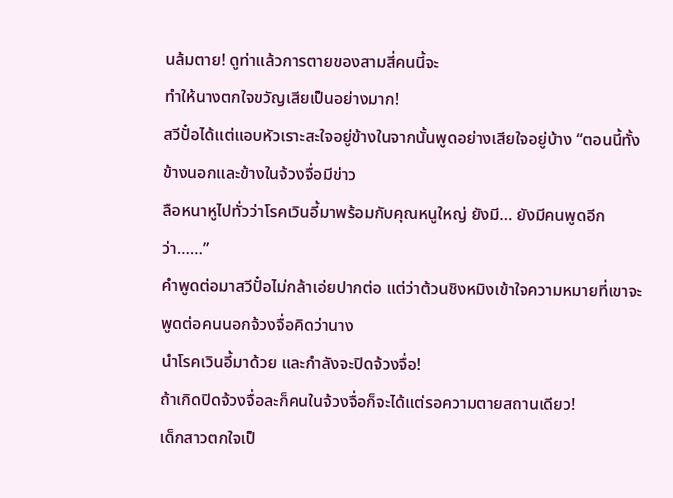นล้มตาย! ดูท่าแล้วการตายของสามสี่คนนี้จะ
ทำให้นางตกใจขวัญเสียเป็นอย่างมาก!
สวีปั๋อได้แต่แอบหัวเราะสะใจอยู่ข้างในจากนั้นพูดอย่างเสียใจอยู่บ้าง “ตอนนี้ทั้งข้างนอกและข้างในจ้วงจื่อมีข่าว
ลือหนาหูไปทั่วว่าโรคเวินอี้มาพร้อมกับคุณหนูใหญ่ ยังมี… ยังมีคนพูดอีกว่า……”
คำพูดต่อมาสวีปั๋อไม่กล้าเอ่ยปากต่อ แต่ว่าต้วนชิงหมิงเข้าใจความหมายที่เขาจะพูดต่อคนนอกจ้วงจื่อคิดว่านาง
นำโรคเวินอี้มาด้วย และกำลังจะปิดจ้วงจื่อ!
ถ้าเกิดปิดจ้วงจื่อละก็คนในจ้วงจื่อก็จะได้แต่รอความตายสถานเดียว!
เด็กสาวตกใจเป็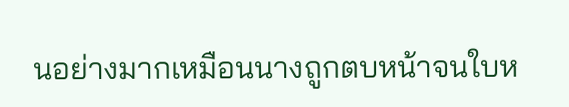นอย่างมากเหมือนนางถูกตบหน้าจนใบห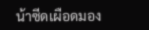น้าซีดเผือดมอง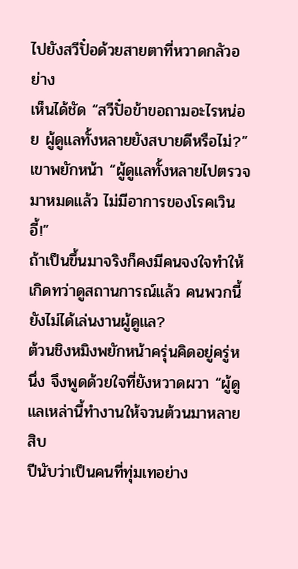ไปยังสวีปั๋อด้วยสายตาที่หวาดกลัวอย่าง
เห็นได้ชัด “สวีปั๋อข้าขอถามอะไรหน่อย ผู้ดูแลทั้งหลายยังสบายดีหรือไม่?”
เขาพยักหน้า “ผู้ดูแลทั้งหลายไปตรวจมาหมดแล้ว ไม่มีอาการของโรคเวินอี้!”
ถ้าเป็นขึ้นมาจริงก็คงมีคนจงใจทำให้เกิดทว่าดูสถานการณ์แล้ว คนพวกนี้ยังไม่ได้เล่นงานผู้ดูแล?
ต้วนชิงหมิงพยักหน้าครุ่นคิดอยู่ครู่หนึ่ง จึงพูดด้วยใจที่ยังหวาดผวา “ผู้ดูแลเหล่านี้ทำงานให้จวนต้วนมาหลายสิบ
ปีนับว่าเป็นคนที่ทุ่มเทอย่าง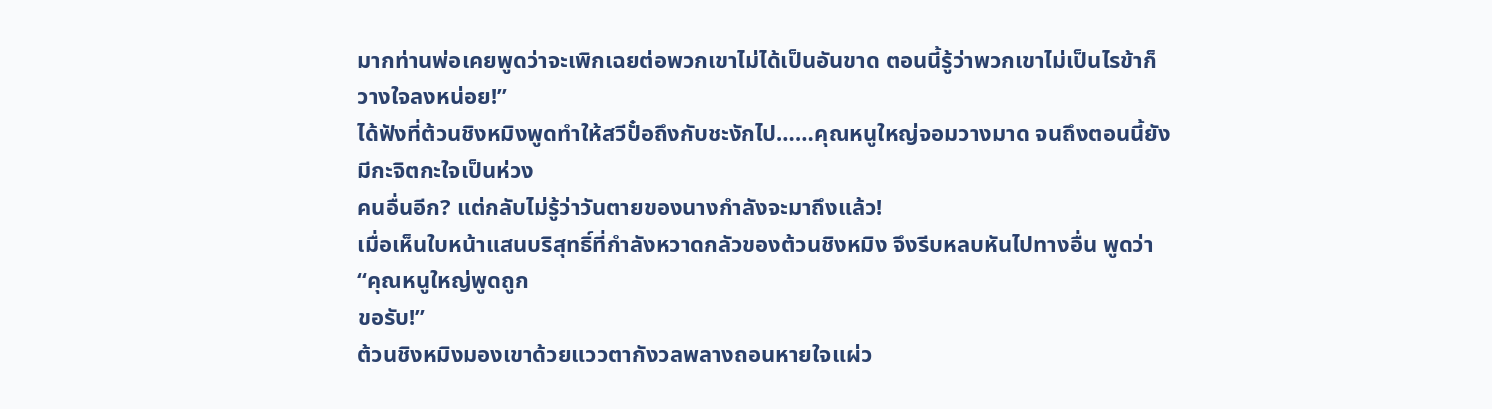มากท่านพ่อเคยพูดว่าจะเพิกเฉยต่อพวกเขาไม่ได้เป็นอันขาด ตอนนี้รู้ว่าพวกเขาไม่เป็นไรข้าก็
วางใจลงหน่อย!”
ได้ฟังที่ต้วนชิงหมิงพูดทำให้สวีปั๋อถึงกับชะงักไป……คุณหนูใหญ่จอมวางมาด จนถึงตอนนี้ยังมีกะจิตกะใจเป็นห่วง
คนอื่นอีก? แต่กลับไม่รู้ว่าวันตายของนางกำลังจะมาถึงแล้ว!
เมื่อเห็นใบหน้าแสนบริสุทธิ์ที่กำลังหวาดกลัวของต้วนชิงหมิง จึงรีบหลบหันไปทางอื่น พูดว่า “คุณหนูใหญ่พูดถูก
ขอรับ!”
ต้วนชิงหมิงมองเขาด้วยแววตากังวลพลางถอนหายใจแผ่ว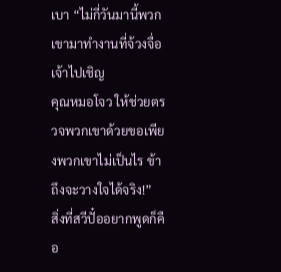เบา “ไม่กี่วันมานี้พวกเขามาทำงานที่จ้วงจื่อ เจ้าไปเชิญ
คุณหมอโจว ให้ช่วยตรวจพวกเขาด้วยขอเพียงพวกเขาไม่เป็นไร ข้าถึงจะวางใจได้จริง!”
สิ่งที่สวีปั๋ออยากพูดก็คือ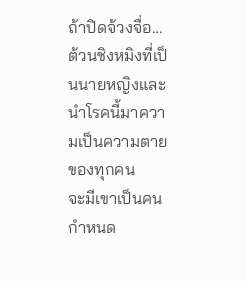ถ้าปิดจ้วงจื่อ… ต้วนชิงหมิงที่เป็นนายหญิงและนำโรคนี้มาความเป็นความตายของทุกคน
จะมีเขาเป็นคนกำหนด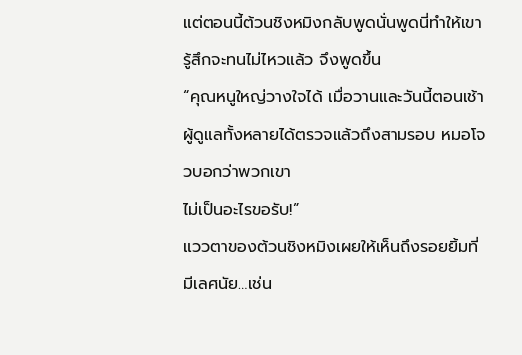แต่ตอนนี้ต้วนชิงหมิงกลับพูดนั่นพูดนี่ทำให้เขารู้สึกจะทนไม่ไหวแล้ว จึงพูดขึ้น
“คุณหนูใหญ่วางใจได้ เมื่อวานและวันนี้ตอนเช้าผู้ดูแลทั้งหลายได้ตรวจแล้วถึงสามรอบ หมอโจวบอกว่าพวกเขา
ไม่เป็นอะไรขอรับ!”
แววตาของต้วนชิงหมิงเผยให้เห็นถึงรอยยิ้มที่มีเลศนัย…เช่น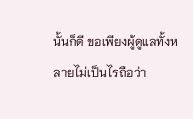นั้นก็ดี ขอเพียงผู้ดูแลทั้งหลายไม่เป็นไรถือว่า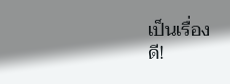เป็นเรื่อง
ดี!